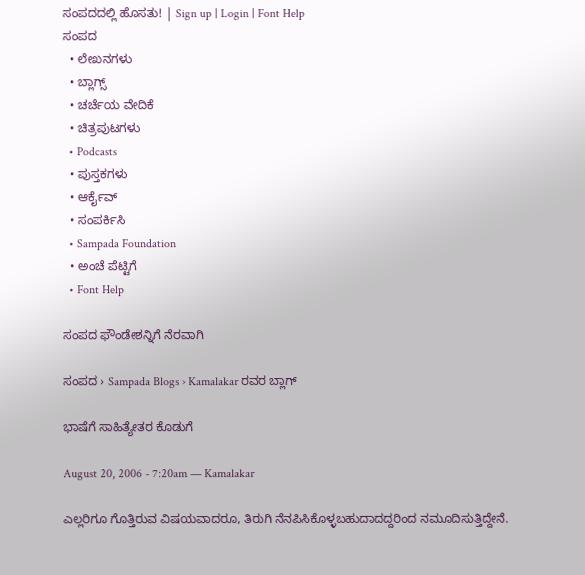ಸಂಪದದಲ್ಲಿ ಹೊಸತು! | Sign up | Login | Font Help
ಸಂಪದ
  • ಲೇಖನಗಳು
  • ಬ್ಲಾಗ್ಸ್
  • ಚರ್ಚೆಯ ವೇದಿಕೆ
  • ಚಿತ್ರಪುಟಗಳು
  • Podcasts
  • ಪುಸ್ತಕಗಳು
  • ಆರ್ಕೈವ್
  • ಸಂಪರ್ಕಿಸಿ
  • Sampada Foundation
  • ಅಂಚೆ ಪೆಟ್ಟಿಗೆ
  • Font Help

ಸಂಪದ ಫೌಂಡೇಶನ್ನಿಗೆ ನೆರವಾಗಿ

ಸಂಪದ › Sampada Blogs › Kamalakar ರವರ ಬ್ಲಾಗ್

ಭಾಷೆಗೆ ಸಾಹಿತ್ಯೇತರ ಕೊಡುಗೆ

August 20, 2006 - 7:20am — Kamalakar

ಎಲ್ಲರಿಗೂ ಗೊತ್ತಿರುವ ವಿಷಯವಾದರೂ, ತಿರುಗಿ ನೆನಪಿಸಿಕೊಳ್ಳಬಹುದಾದದ್ದರಿಂದ ನಮೂದಿಸುತ್ತಿದ್ದೇನೆ.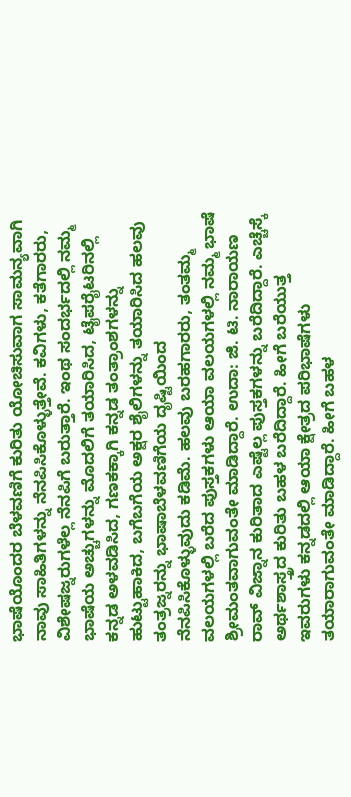ಭಾಷೆಯೊಂದರ ಬೆಳವಣಿಗೆ ಕುರಿತು ಯೋಚಿಸುವಾಗ ಸಾಮನ್ಯವಾಗಿ ನಾವು ಸಾಹಿತಿಗಳನ್ನು ನೆನಪಿಸಿಕೊಳ್ಳುತ್ತೇವೆ. ಕವಿಗಳು, ಕತೆಗಾರರು, ವಿಶೇಷಜ್ನರುಗಳೆಲ್ಲ ನೆನಪಿಗೆ ಬರುತ್ತಾರೆ. ಇಂಥ ಸಂದರ್ಭದಲ್ಲಿ ನಮ್ಮ ಭಾಷೆಯ ಅಚ್ಚುಗಳನ್ನು ಮೊದಲಿಗೆ ತಯಾರಿಸಿದ, ಟೈಪರೈಟರಿನಲ್ಲಿ ಕನ್ನಡ ಅಳವಡಿಸಿದ, ಗಣಕಕ್ಕಾಗಿ ಕನ್ನಡ ತಂತ್ರಾಂಶಗಳನ್ನು ಹುಟ್ಟುಹಾಕಿದ, ಬಗೆಬಗೆಯ ಅಕ್ಷರ ಶೈಲಿಗಳನ್ನು ತಯಾರಿಸಿದ ಹಲವು ತಂತ್ರಜ್ನರನ್ನು ಭಾಷಾಬೆಳವಣಿಗೆಯ ದೃಷ್ಟಿಯಿಂದ ನೆನಪಿಸಿಕೊಳ್ಳುವುದು ಕಡಿಮೆ. ಹಲವು ಬರಹಗಾರರು, ತಂತಮ್ಮ ವಲಯಗಳಲ್ಲಿ ಬರೆದ ಪುಸ್ತಕಗಳು ಆಯಾ ವಲಯಗಳಲ್ಲಿ ನಮ್ಮ ಭಾಷೆ ಶ್ರೀಮಂತವಾಗುವಂತೇ ಮಾಡಿದ್ದಾರೆ. ಉದಾ: ಜಿ. ಟಿ. ನಾರಾಯಣ ರಾವ್ ವಿಜ್ನಾನ ಕುರಿತಾದ ಎಷ್ಟೆಲ್ಲ ಪುಸ್ತಕಗಳನ್ನು ಬರೆದಿದ್ದಾರೆ. ಎಚ್ಚೆಸ್ಕೆ ಅರ್ಥಶಾಸ್ತ್ರದ ಕುರಿತು ಬಹಳ ಬರೆದಿದ್ದಾರೆ. ಹೀಗೆ ಬರೆಯುತ್ತ ಇವರುಗಳು ಕನ್ನಡದಲ್ಲಿ ಆಯಾ ಕ್ಷೇತ್ರದ ಪರಿಭಾಷೆಗಳು ತಯಾರಾಗುವಂತೇ ಮಾಡಿದ್ದಾರೆ. ಹೀಗೆ ಬಹಳ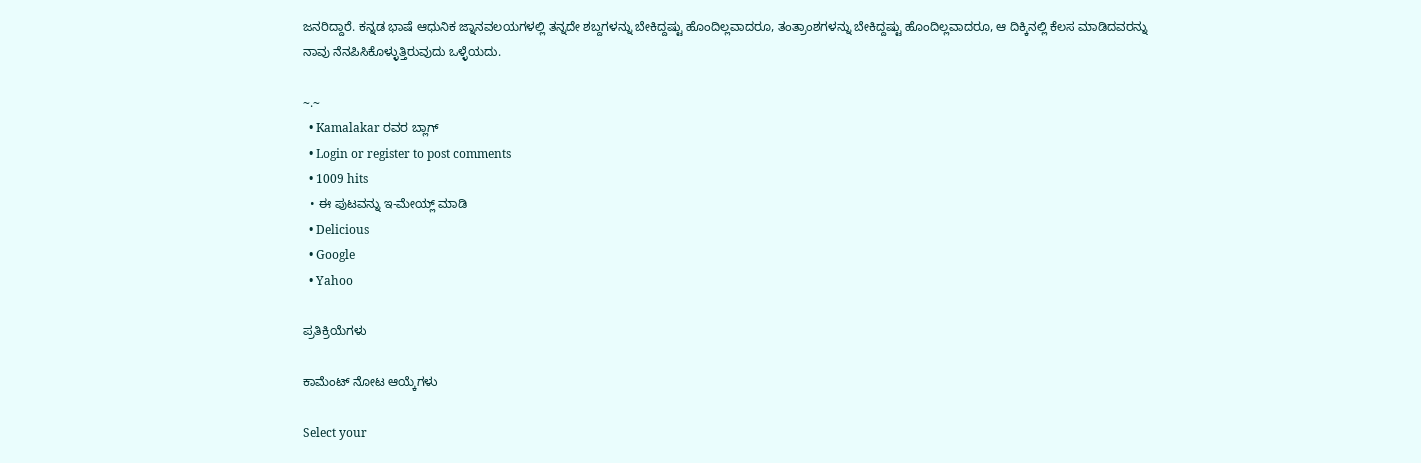ಜನರಿದ್ದಾರೆ. ಕನ್ನಡ ಭಾಷೆ ಆಧುನಿಕ ಜ್ನಾನವಲಯಗಳಲ್ಲಿ ತನ್ನದೇ ಶಬ್ದಗಳನ್ನು ಬೇಕಿದ್ದಷ್ಟು ಹೊಂದಿಲ್ಲವಾದರೂ, ತಂತ್ರಾಂಶಗಳನ್ನು ಬೇಕಿದ್ದಷ್ಟು ಹೊಂದಿಲ್ಲವಾದರೂ, ಆ ದಿಕ್ಕಿನಲ್ಲಿ ಕೆಲಸ ಮಾಡಿದವರನ್ನು ನಾವು ನೆನಪಿಸಿಕೊಳ್ಳುತ್ತಿರುವುದು ಒಳ್ಳೆಯದು.

~.~
  • Kamalakar ರವರ ಬ್ಲಾಗ್
  • Login or register to post comments
  • 1009 hits
  • ಈ ಪುಟವನ್ನು ಇ-ಮೇಯ್ಲ್ ಮಾಡಿ
  • Delicious
  • Google
  • Yahoo

ಪ್ರತಿಕ್ರಿಯೆಗಳು

ಕಾಮೆಂಟ್ ನೋಟ ಆಯ್ಕೆಗಳು

Select your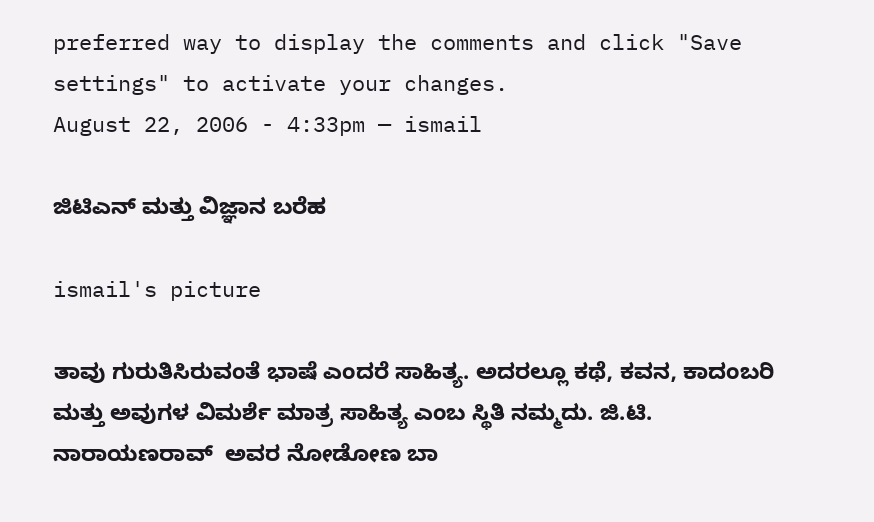preferred way to display the comments and click "Save settings" to activate your changes.
August 22, 2006 - 4:33pm — ismail

ಜಿಟಿಎನ್ ಮತ್ತು ವಿಜ್ಞಾನ ಬರೆಹ

ismail's picture

ತಾವು ಗುರುತಿಸಿರುವಂತೆ ಭಾಷೆ ಎಂದರೆ ಸಾಹಿತ್ಯ. ಅದರಲ್ಲೂ ಕಥೆ, ಕವನ, ಕಾದಂಬರಿ ಮತ್ತು ಅವುಗಳ ವಿಮರ್ಶೆ ಮಾತ್ರ ಸಾಹಿತ್ಯ ಎಂಬ ಸ್ಥಿತಿ ನಮ್ಮದು. ಜಿ.ಟಿ. ನಾರಾಯಣರಾವ್  ಅವರ ನೋಡೋಣ ಬಾ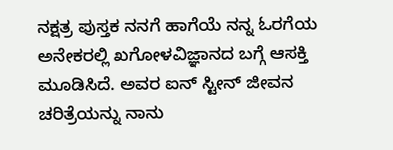ನಕ್ಷತ್ರ ಪುಸ್ತಕ ನನಗೆ ಹಾಗೆಯೆ ನನ್ನ ಓರಗೆಯ ಅನೇಕರಲ್ಲಿ ಖಗೋಳವಿಜ್ಞಾನದ ಬಗ್ಗೆ ಆಸಕ್ತಿ ಮೂಡಿಸಿದೆ. ಅವರ ಐನ್ ಸ್ಟೀನ್ ಜೀವನ ಚರಿತ್ರೆಯನ್ನು ನಾನು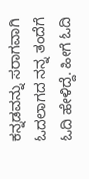ಕನ್ನಡವನ್ನು ಸರಾಗವಾಗಿ ಓದಲಾಗದ ನನ್ನ ತಂದೆಗೆ ಓದಿ ಹೇಳಿದ್ದೆ. ಹೀಗೆ ಓದಿ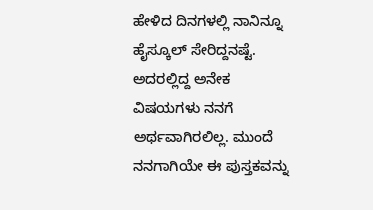ಹೇಳಿದ ದಿನಗಳಲ್ಲಿ ನಾನಿನ್ನೂ ಹೈಸ್ಕೂಲ್ ಸೇರಿದ್ದನಷ್ಟೆ. ಅದರಲ್ಲಿದ್ದ ಅನೇಕ ವಿಷಯಗಳು ನನಗೆ ಅರ್ಥವಾಗಿರಲಿಲ್ಲ. ಮುಂದೆ ನನಗಾಗಿಯೇ ಈ ಪುಸ್ತಕವನ್ನು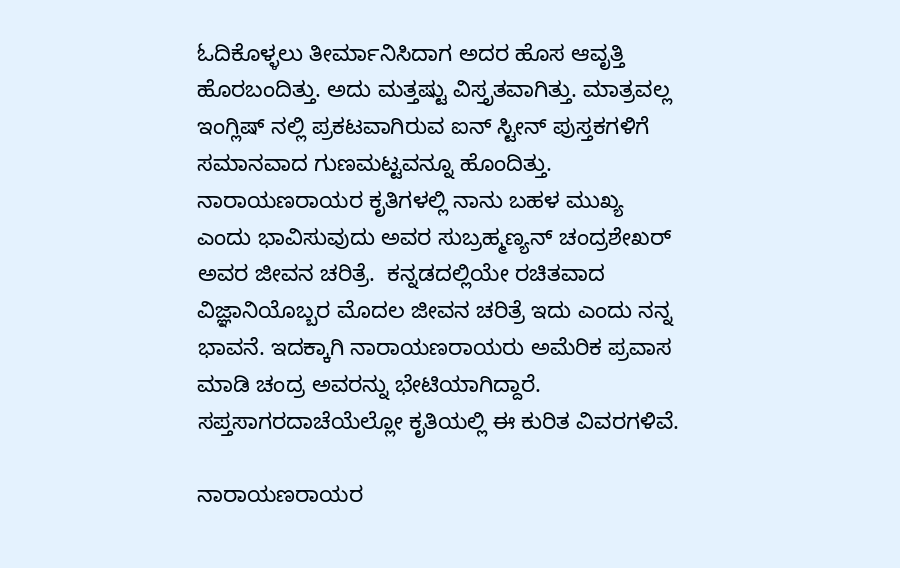ಓದಿಕೊಳ್ಳಲು ತೀರ್ಮಾನಿಸಿದಾಗ ಅದರ ಹೊಸ ಆವೃತ್ತಿ ಹೊರಬಂದಿತ್ತು. ಅದು ಮತ್ತಷ್ಟು ವಿಸ್ತೃತವಾಗಿತ್ತು. ಮಾತ್ರವಲ್ಲ ಇಂಗ್ಲಿಷ್ ನಲ್ಲಿ ಪ್ರಕಟವಾಗಿರುವ ಐನ್ ಸ್ಟೀನ್ ಪುಸ್ತಕಗಳಿಗೆ ಸಮಾನವಾದ ಗುಣಮಟ್ಟವನ್ನೂ ಹೊಂದಿತ್ತು. ನಾರಾಯಣರಾಯರ ಕೃತಿಗಳಲ್ಲಿ ನಾನು ಬಹಳ ಮುಖ್ಯ ಎಂದು ಭಾವಿಸುವುದು ಅವರ ಸುಬ್ರಹ್ಮಣ್ಯನ್ ಚಂದ್ರಶೇಖರ್ ಅವರ ಜೀವನ ಚರಿತ್ರೆ.  ಕನ್ನಡದಲ್ಲಿಯೇ ರಚಿತವಾದ ವಿಜ್ಞಾನಿಯೊಬ್ಬರ ಮೊದಲ ಜೀವನ ಚರಿತ್ರೆ ಇದು ಎಂದು ನನ್ನ ಭಾವನೆ. ಇದಕ್ಕಾಗಿ ನಾರಾಯಣರಾಯರು ಅಮೆರಿಕ ಪ್ರವಾಸ ಮಾಡಿ ಚಂದ್ರ ಅವರನ್ನು ಭೇಟಿಯಾಗಿದ್ದಾರೆ. ಸಪ್ತಸಾಗರದಾಚೆಯೆಲ್ಲೋ ಕೃತಿಯಲ್ಲಿ ಈ ಕುರಿತ ವಿವರಗಳಿವೆ.

ನಾರಾಯಣರಾಯರ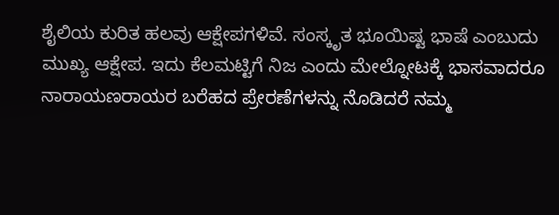ಶೈಲಿಯ ಕುರಿತ ಹಲವು ಆಕ್ಷೇಪಗಳಿವೆ. ಸಂಸ್ಕೃತ ಭೂಯಿಷ್ಟ ಭಾಷೆ ಎಂಬುದು ಮುಖ್ಯ ಆಕ್ಷೇಪ. ಇದು ಕೆಲಮಟ್ಟಿಗೆ ನಿಜ ಎಂದು ಮೇಲ್ನೋಟಕ್ಕೆ ಭಾಸವಾದರೂ ನಾರಾಯಣರಾಯರ ಬರೆಹದ ಪ್ರೇರಣೆಗಳನ್ನು ನೊಡಿದರೆ ನಮ್ಮ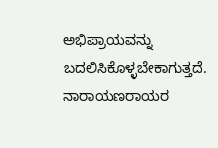ಅಭಿಪ್ರಾಯವನ್ನು ಬದಲಿಸಿಕೊಳ್ಳಬೇಕಾಗುತ್ತದೆ. ನಾರಾಯಣರಾಯರ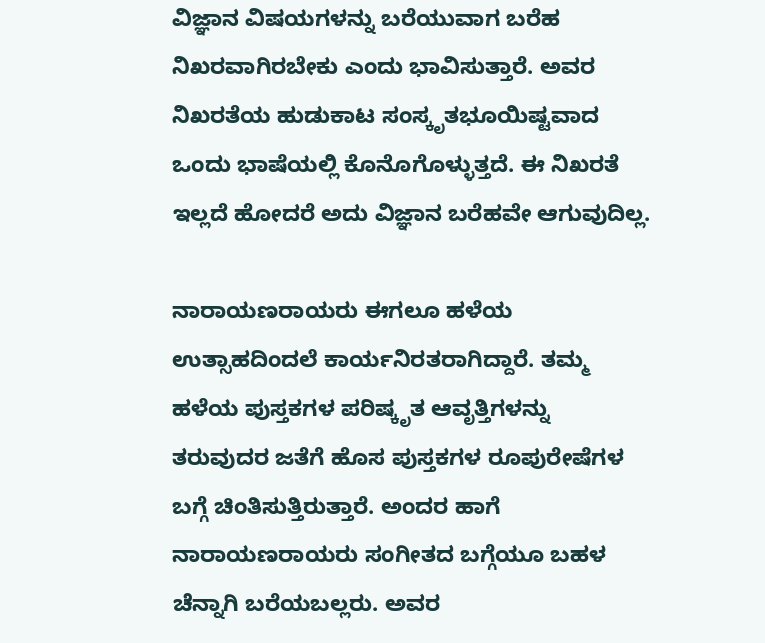ವಿಜ್ಞಾನ ವಿಷಯಗಳನ್ನು ಬರೆಯುವಾಗ ಬರೆಹ ನಿಖರವಾಗಿರಬೇಕು ಎಂದು ಭಾವಿಸುತ್ತಾರೆ. ಅವರ ನಿಖರತೆಯ ಹುಡುಕಾಟ ಸಂಸ್ಕೃತಭೂಯಿಷ್ಟವಾದ ಒಂದು ಭಾಷೆಯಲ್ಲಿ ಕೊನೊಗೊಳ್ಳುತ್ತದೆ. ಈ ನಿಖರತೆ ಇಲ್ಲದೆ ಹೋದರೆ ಅದು ವಿಜ್ಞಾನ ಬರೆಹವೇ ಆಗುವುದಿಲ್ಲ.

ನಾರಾಯಣರಾಯರು ಈಗಲೂ ಹಳೆಯ ಉತ್ಸಾಹದಿಂದಲೆ ಕಾರ್ಯನಿರತರಾಗಿದ್ದಾರೆ. ತಮ್ಮ ಹಳೆಯ ಪುಸ್ತಕಗಳ ಪರಿಷ್ಕೃತ ಆವೃತ್ತಿಗಳನ್ನು ತರುವುದರ ಜತೆಗೆ ಹೊಸ ಪುಸ್ತಕಗಳ ರೂಪುರೇಷೆಗಳ ಬಗ್ಗೆ ಚಿಂತಿಸುತ್ತಿರುತ್ತಾರೆ. ಅಂದರ ಹಾಗೆ ನಾರಾಯಣರಾಯರು ಸಂಗೀತದ ಬಗ್ಗೆಯೂ ಬಹಳ ಚೆನ್ನಾಗಿ ಬರೆಯಬಲ್ಲರು. ಅವರ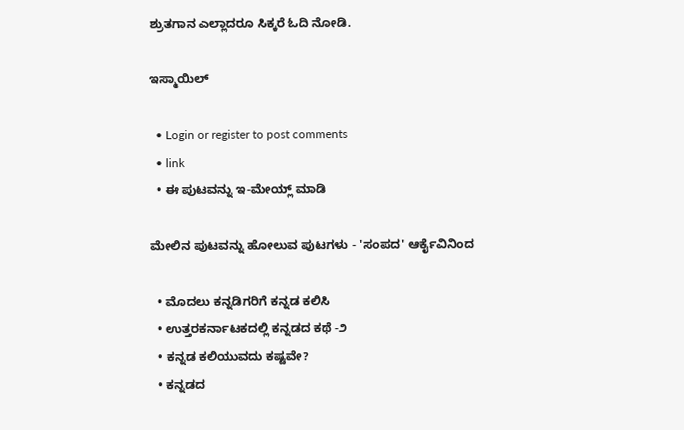ಶ್ರುತಗಾನ ಎಲ್ಲಾದರೂ ಸಿಕ್ಕರೆ ಓದಿ ನೋಡಿ.

ಇಸ್ಮಾಯಿಲ್

  • Login or register to post comments
  • link
  • ಈ ಪುಟವನ್ನು ಇ-ಮೇಯ್ಲ್ ಮಾಡಿ

ಮೇಲಿನ ಪುಟವನ್ನು ಹೋಲುವ ಪುಟಗಳು - 'ಸಂಪದ' ಆರ್ಕೈವಿನಿಂದ

  • ಮೊದಲು ಕನ್ನಡಿಗರಿಗೆ ಕನ್ನಡ ಕಲಿಸಿ
  • ಉತ್ತರಕರ್ನಾಟಕದಲ್ಲಿ ಕನ್ನಡದ ಕಥೆ -೨
  • ಕನ್ನಡ ಕಲಿಯುವದು ಕಷ್ಟವೇ?
  • ಕನ್ನಡದ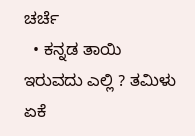ಚರ್ಚೆ
  • ಕನ್ನಡ ತಾಯಿ ಇರುವದು ಎಲ್ಲಿ ? ತಮಿಳು ಏಕೆ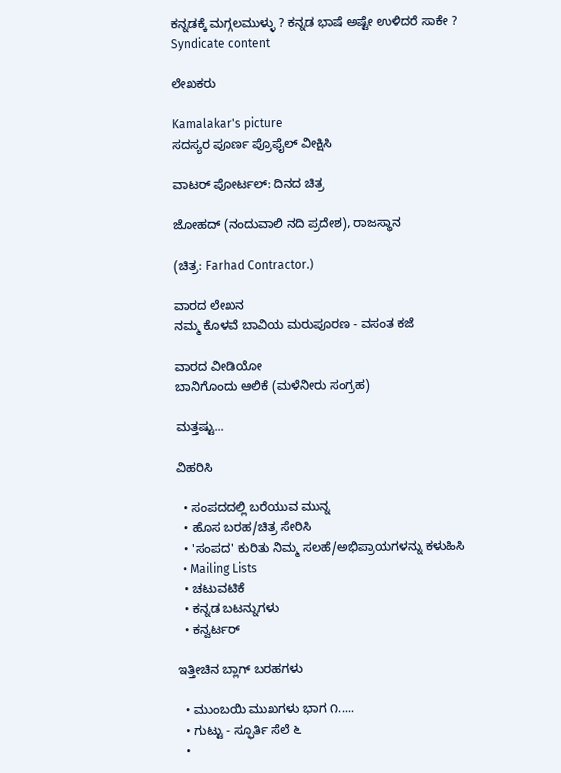ಕನ್ನಡಕ್ಕೆ ಮಗ್ಗಲಮುಳ್ಳು ? ಕನ್ನಡ ಭಾಷೆ ಅಷ್ಟೇ ಉಳಿದರೆ ಸಾಕೇ ?
Syndicate content

ಲೇಖಕರು

Kamalakar's picture
ಸದಸ್ಯರ ಪೂರ್ಣ ಪ್ರೊಫೈಲ್ ವೀಕ್ಷಿಸಿ

ವಾಟರ್ ಪೋರ್ಟಲ್: ದಿನದ ಚಿತ್ರ

ಜೋಹದ್ (ನಂದುವಾಲಿ ನದಿ ಪ್ರದೇಶ), ರಾಜಸ್ಥಾನ

(ಚಿತ್ರ: Farhad Contractor.)

ವಾರದ ಲೇಖನ
ನಮ್ಮ ಕೊಳವೆ ಬಾವಿಯ ಮರುಪೂರಣ - ವಸಂತ ಕಜೆ

ವಾರದ ವೀಡಿಯೋ
ಬಾನಿಗೊಂದು ಆಲಿಕೆ (ಮಳೆನೀರು ಸಂಗ್ರಹ)

ಮತ್ತಷ್ಟು...

ವಿಹರಿಸಿ

  • ಸಂಪದದಲ್ಲಿ ಬರೆಯುವ ಮುನ್ನ
  • ಹೊಸ ಬರಹ/ಚಿತ್ರ ಸೇರಿಸಿ
  • 'ಸಂಪದ' ಕುರಿತು ನಿಮ್ಮ ಸಲಹೆ/ಅಭಿಪ್ರಾಯಗಳನ್ನು ಕಳುಹಿಸಿ
  • Mailing Lists
  • ಚಟುವಟಿಕೆ
  • ಕನ್ನಡ ಬಟನ್ನುಗಳು
  • ಕನ್ವರ್ಟರ್

ಇತ್ತೀಚಿನ ಬ್ಲಾಗ್ ಬರಹಗಳು

  • ಮುಂಬಯಿ ಮುಖಗಳು ಭಾಗ ೧.....
  • ಗುಟ್ಟು - ಸ್ಫೂರ್ತಿ ಸೆಲೆ ೬
  •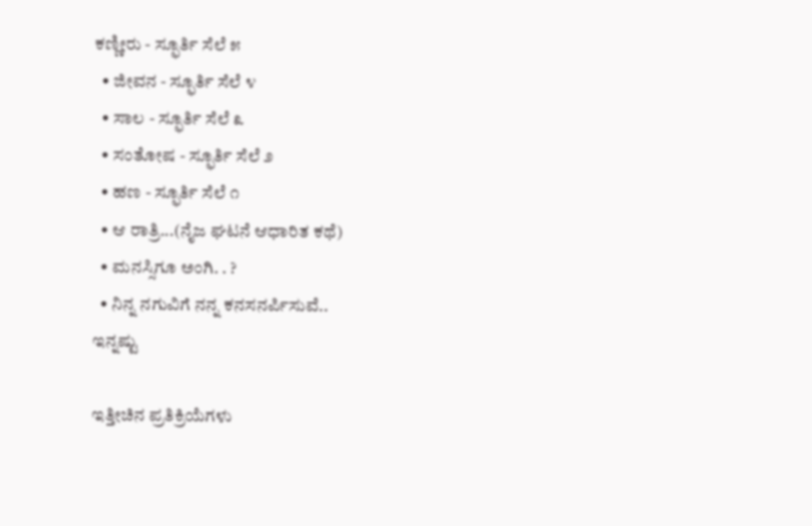ಕಣ್ಣೀರು - ಸ್ಫೂರ್ತಿ ಸೆಲೆ ೫
  • ಜೀವನ - ಸ್ಫೂರ್ತಿ ಸೆಲೆ ೪
  • ಸಾಲ - ಸ್ಫೂರ್ತಿ ಸೆಲೆ ೩
  • ಸಂತೋಷ - ಸ್ಫೂರ್ತಿ ಸೆಲೆ ೨
  • ಹಣ - ಸ್ಫೂರ್ತಿ ಸೆಲೆ ೧
  • ಆ ರಾತ್ರಿ...(ನೈಜ ಘಟನೆ ಆಧಾರಿತ ಕಥೆ)
  • ಮನಸ್ಸಿಗೂ ಅಂಗಿ. . ?
  • ನಿನ್ನ ನಗುವಿಗೆ ನನ್ನ ಕನಸನರ್ಪಿಸುವೆ..
ಇನ್ನಷ್ಟು

ಇತ್ತೀಚಿನ ಪ್ರತಿಕ್ರಿಯೆಗಳು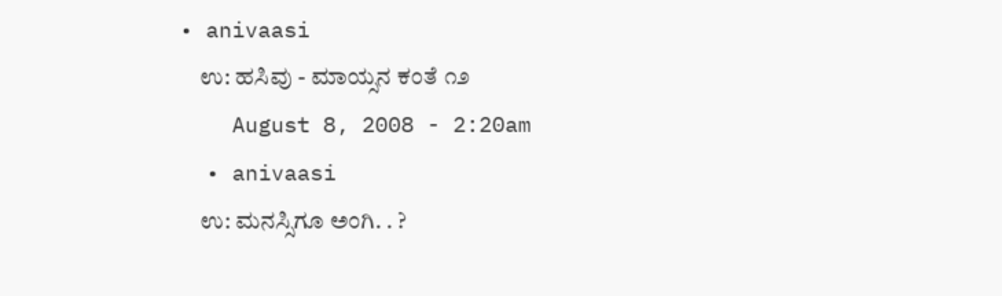• anivaasi
    ಉ: ಹಸಿವು - ಮಾಯ್ಸನ ಕಂತೆ ೧೨
    August 8, 2008 - 2:20am
  • anivaasi
    ಉ: ಮನಸ್ಸಿಗೂ ಅಂಗಿ. . ?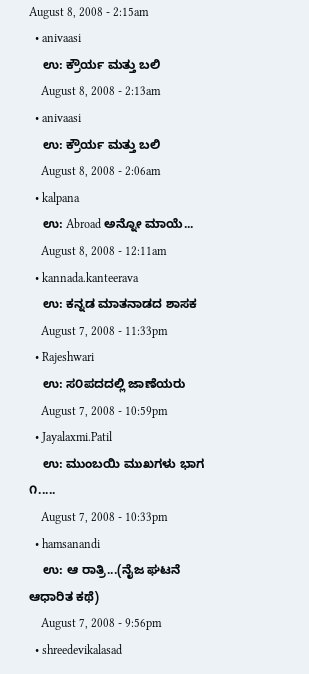August 8, 2008 - 2:15am
  • anivaasi
    ಉ: ಕ್ರೌರ್ಯ ಮತ್ತು ಬಲಿ
    August 8, 2008 - 2:13am
  • anivaasi
    ಉ: ಕ್ರೌರ್ಯ ಮತ್ತು ಬಲಿ
    August 8, 2008 - 2:06am
  • kalpana
    ಉ: Abroad ಅನ್ನೋ ಮಾಯೆ...
    August 8, 2008 - 12:11am
  • kannada.kanteerava
    ಉ: ಕನ್ನಡ ಮಾತನಾಡದ ಶಾಸಕ
    August 7, 2008 - 11:33pm
  • Rajeshwari
    ಉ: ಸ೦ಪದದಲ್ಲಿ ಜಾಣೆಯರು
    August 7, 2008 - 10:59pm
  • Jayalaxmi.Patil
    ಉ: ಮುಂಬಯಿ ಮುಖಗಳು ಭಾಗ ೧.....
    August 7, 2008 - 10:33pm
  • hamsanandi
    ಉ: ಆ ರಾತ್ರಿ...(ನೈಜ ಘಟನೆ ಆಧಾರಿತ ಕಥೆ)
    August 7, 2008 - 9:56pm
  • shreedevikalasad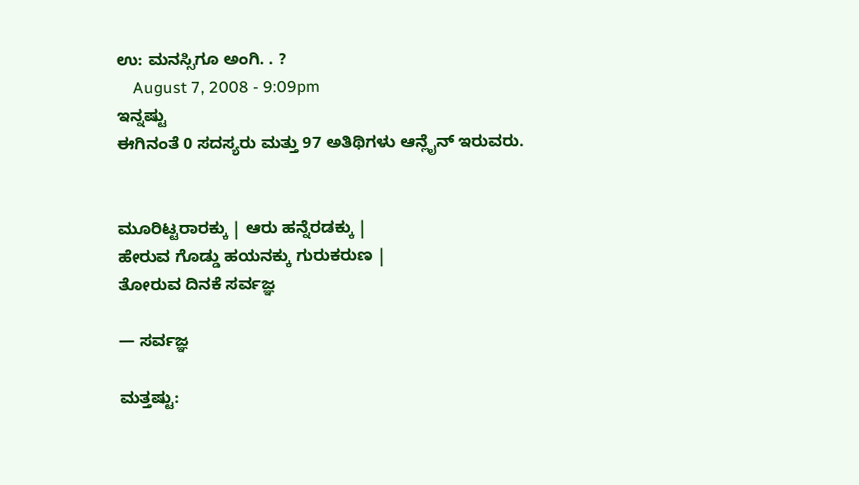ಉ: ಮನಸ್ಸಿಗೂ ಅಂಗಿ. . ?
    August 7, 2008 - 9:09pm
ಇನ್ನಷ್ಟು
ಈಗಿನಂತೆ 0 ಸದಸ್ಯರು ಮತ್ತು 97 ಅತಿಥಿಗಳು ಆನ್ಲೈನ್ ಇರುವರು.


ಮೂರಿಟ್ಟರಾರಕ್ಕು | ಆರು ಹನ್ನೆರಡಕ್ಕು |
ಹೇರುವ ಗೊಡ್ಡು ಹಯನಕ್ಕು ಗುರುಕರುಣ |
ತೋರುವ ದಿನಕೆ ಸರ್ವಜ್ಞ

— ಸರ್ವಜ್ಞ

ಮತ್ತಷ್ಟು: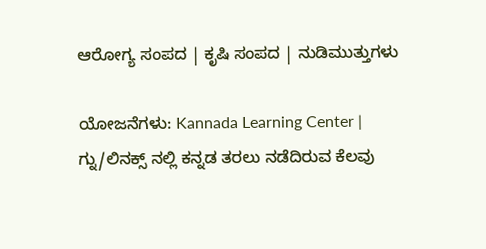ಆರೋಗ್ಯ ಸಂಪದ | ಕೃಷಿ ಸಂಪದ | ನುಡಿಮುತ್ತುಗಳು

ಯೋಜನೆಗಳು: Kannada Learning Center | ಗ್ನು/ಲಿನಕ್ಸ್ ನಲ್ಲಿ ಕನ್ನಡ ತರಲು ನಡೆದಿರುವ ಕೆಲವು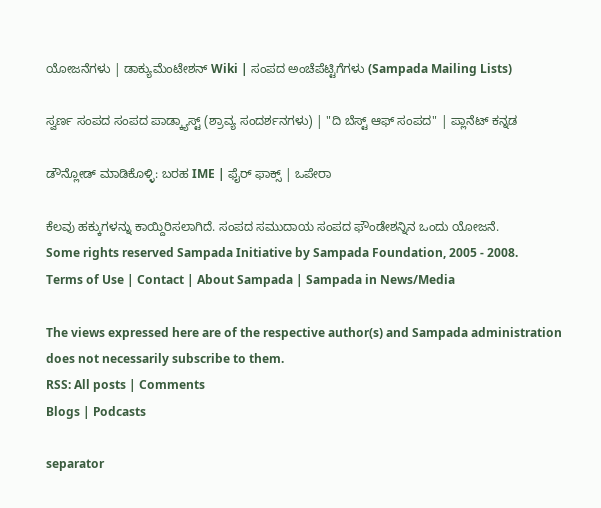ಯೋಜನೆಗಳು | ಡಾಕ್ಯುಮೆಂಟೇಶನ್ Wiki | ಸಂಪದ ಅಂಚೆಪೆಟ್ಟಿಗೆಗಳು (Sampada Mailing Lists)

ಸ್ವರ್ಣ ಸಂಪದ ಸಂಪದ ಪಾಡ್ಕ್ಯಾಸ್ಟ್ (ಶ್ರಾವ್ಯ ಸಂದರ್ಶನಗಳು) | "ದಿ ಬೆಸ್ಟ್ ಆಫ್ ಸಂಪದ" | ಪ್ಲಾನೆಟ್ ಕನ್ನಡ

ಡೌನ್ಲೋಡ್ ಮಾಡಿಕೊಳ್ಳಿ: ಬರಹ IME | ಫೈರ್ ಫಾಕ್ಸ್ | ಒಪೇರಾ

ಕೆಲವು ಹಕ್ಕುಗಳನ್ನು ಕಾಯ್ದಿರಿಸಲಾಗಿದೆ. ಸಂಪದ ಸಮುದಾಯ ಸಂಪದ ಫೌಂಡೇಶನ್ನಿನ ಒಂದು ಯೋಜನೆ.
Some rights reserved Sampada Initiative by Sampada Foundation, 2005 - 2008.
Terms of Use | Contact | About Sampada | Sampada in News/Media

The views expressed here are of the respective author(s) and Sampada administration does not necessarily subscribe to them.
RSS: All posts | Comments
Blogs | Podcasts

separator